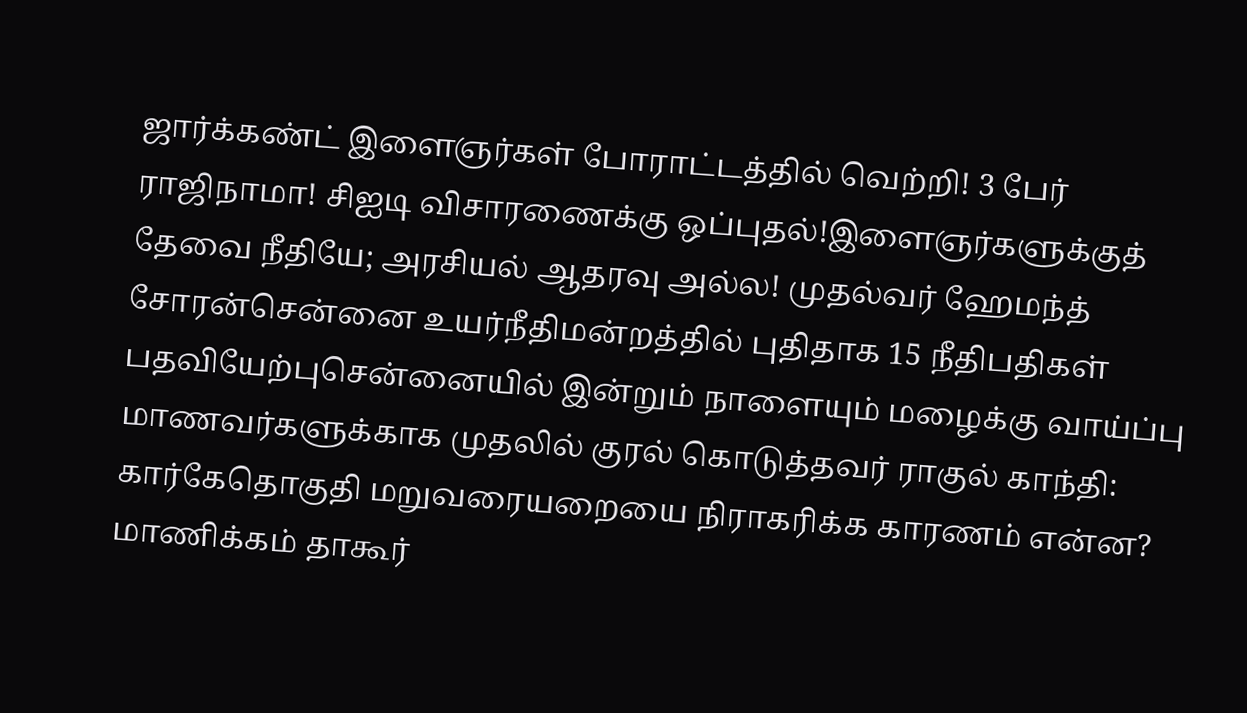ஜார்க்கண்ட் இளைஞர்கள் போராட்டத்தில் வெற்றி! 3 பேர் ராஜிநாமா! சிஐடி விசாரணைக்கு ஒப்புதல்!இளைஞர்களுக்குத் தேவை நீதியே; அரசியல் ஆதரவு அல்ல! முதல்வர் ஹேமந்த் சோரன்சென்னை உயர்நீதிமன்றத்தில் புதிதாக 15 நீதிபதிகள் பதவியேற்புசென்னையில் இன்றும் நாளையும் மழைக்கு வாய்ப்பு மாணவர்களுக்காக முதலில் குரல் கொடுத்தவர் ராகுல் காந்தி: கார்கேதொகுதி மறுவரையறையை நிராகரிக்க காரணம் என்ன? மாணிக்கம் தாகூர்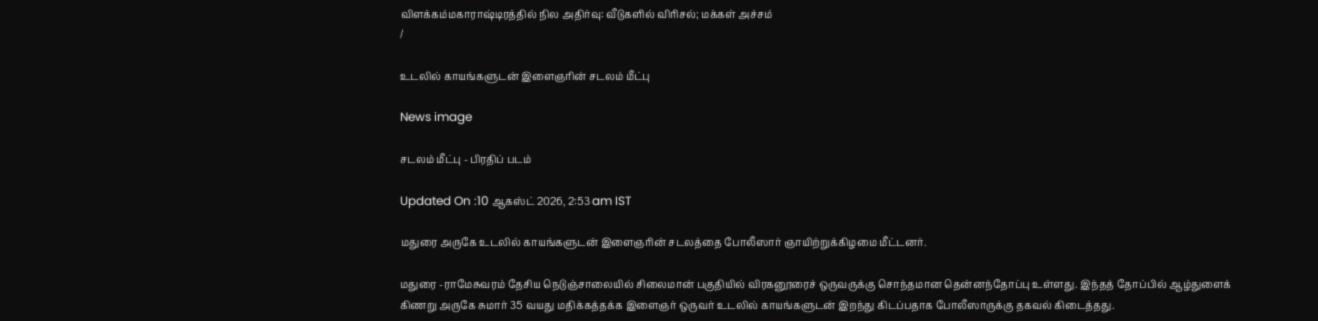விளக்கம்மகாராஷ்டிரத்தில் நில அதிர்வு: வீடுகளில் விரிசல்; மக்கள் அச்சம்
/

உடலில் காயங்களுடன் இளைஞரின் சடலம் மீட்பு

News image

சடலம் மீட்பு - பிரதிப் படம்

Updated On :10 ஆகஸ்ட் 2026, 2:53 am IST

மதுரை அருகே உடலில் காயங்களுடன் இளைஞரின் சடலத்தை போலீஸார் ஞாயிற்றுக்கிழமை மீட்டனர்.

மதுரை -ராமேசுவரம் தேசிய நெடுஞ்சாலையில் சிலைமான் பகுதியில் விரகனூரைச் ஒருவருக்கு சொந்தமான தென்னந்தோப்பு உள்ளது. இந்தத் தோப்பில் ஆழ்துளைக் கிணறு அருகே சுமார் 35 வயது மதிக்கத்தக்க இளைஞர் ஒருவர் உடலில் காயங்களுடன் இறந்து கிடப்பதாக போலீஸாருக்கு தகவல் கிடைத்தது.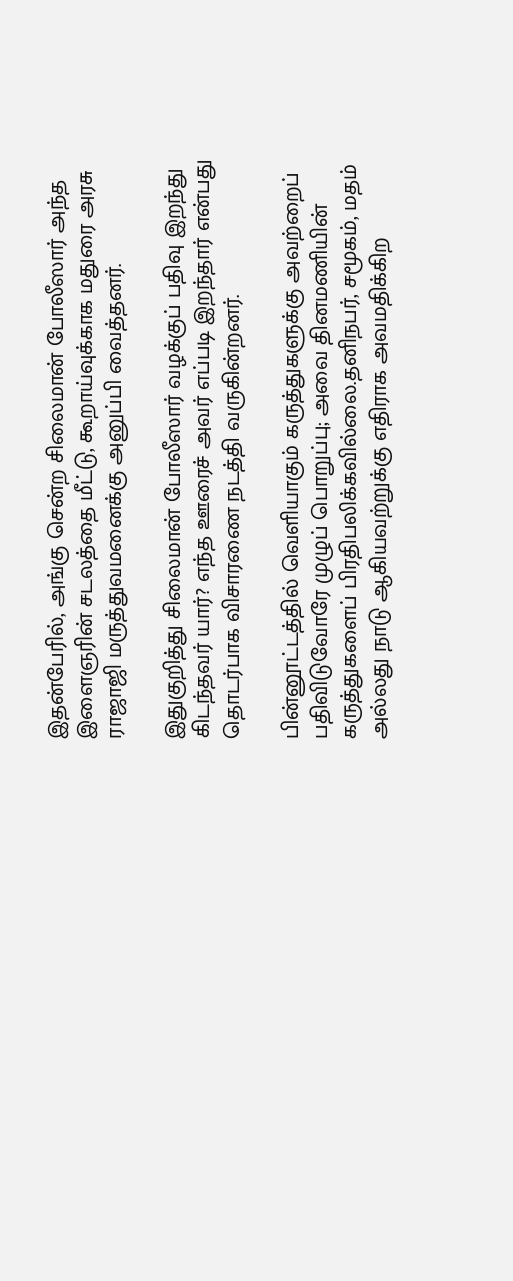இதன்பேரில், அங்கு சென்ற சிலைமான் போலீஸார் அந்த இளைஞரின் சடலத்தை மீட்டு, கூறாய்வுக்காக மதுரை அரசு ராஜாஜி மருத்துவமனைக்கு அனுப்பி வைத்தனர்.

இதுகுறித்து சிலைமான் போலீஸார் வழக்குப் பதிவு இறந்து கிடந்தவர் யார்? எந்த ஊரைச் அவர் எப்படி இறந்தார் என்பது தொடர்பாக விசாரணை நடத்தி வருகின்றனர்.

பின்னூட்டத்தில் வெளியாகும் கருத்துகளுக்கு அவற்றைப் பதிவிடுவோரே முழுப் பொறுப்பு; அவை தினமணியின் கருத்துகளைப் பிரதிபலிக்கவில்லை.தனிநபர், சமூகம், மதம் அல்லது நாடு ஆகியவற்றுக்கு எதிராக அவமதிக்கிற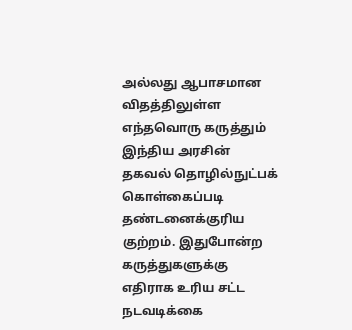அல்லது ஆபாசமான விதத்திலுள்ள எந்தவொரு கருத்தும் இந்திய அரசின் தகவல் தொழில்நுட்பக் கொள்கைப்படி தண்டனைக்குரிய குற்றம். இதுபோன்ற கருத்துகளுக்கு எதிராக உரிய சட்ட நடவடிக்கை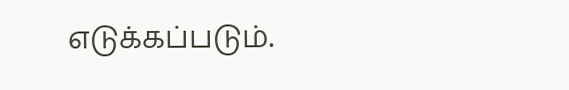எடுக்கப்படும்.